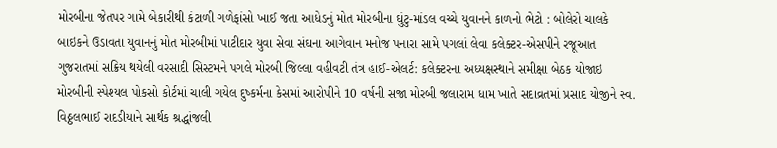મોરબીના જેતપર ગામે બેકારીથી કંટાળી ગળેફાંસો ખાઈ જતા આધેડનું મોત મોરબીના ઘુંટુ-માંડલ વચ્ચે યુવાનને કાળનો ભેટો : બોલેરો ચાલકે બાઇકને ઉડાવતા યુવાનનું મોત મોરબીમાં પાટીદાર યુવા સેવા સંઘના આગેવાન મનોજ પનારા સામે પગલાં લેવા કલેક્ટર-એસપીને રજૂઆત ગુજરાતમાં સક્રિય થયેલી વરસાદી સિસ્ટમને પગલે મોરબી જિલ્લા વહીવટી તંત્ર હાઈ-એલર્ટ: કલેક્ટરના અધ્યક્ષસ્થાને સમીક્ષા બેઠક યોજાઇ મોરબીની સ્પેશ્યલ પોકસો કોર્ટમાં ચાલી ગયેલ દુષ્કર્મના કેસમાં આરોપીને 10 વર્ષની સજા મોરબી જલારામ ધામ ખાતે સદાવ્રતમાં પ્રસાદ યોજીને સ્વ. વિઠ્ઠલભાઈ રાદડીયાને સાર્થક શ્રદ્ધાંજલી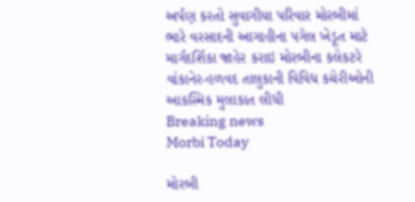અર્પણ કરતો સુવાગીયા પરિવાર મોરબીમાં ભારે વરસાદની આગાહીના પગેલ ખેડૂત માટે માર્ગદર્શિકા જાહેર કરાઇ મોરબીના કલેકટરે વાંકાનેર-હળવદ તાલુકાની વિવિધ કચેરીઓની આકસ્મિક મુલાકાત લીધી
Breaking news
Morbi Today

મોરબી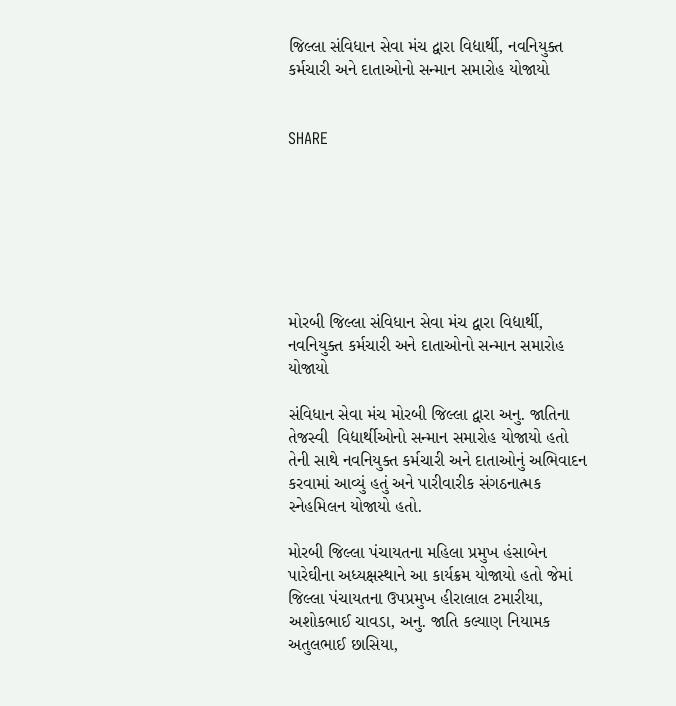જિલ્લા સંવિધાન સેવા મંચ દ્વારા વિદ્યાર્થી, નવનિયુક્ત કર્મચારી અને દાતાઓનો સન્માન સમારોહ યોજાયો


SHARE







મોરબી જિલ્લા સંવિધાન સેવા મંચ દ્વારા વિદ્યાર્થી, નવનિયુક્ત કર્મચારી અને દાતાઓનો સન્માન સમારોહ યોજાયો

સંવિધાન સેવા મંચ મોરબી જિલ્લા દ્વારા અનુ. જાતિના તેજસ્વી  વિદ્યાર્થીઓનો સન્માન સમારોહ યોજાયો હતો તેની સાથે નવનિયુક્ત કર્મચારી અને દાતાઓનું અભિવાદન કરવામાં આવ્યું હતું અને પારીવારીક સંગઠનાત્મક સ્નેહમિલન યોજાયો હતો.

મોરબી જિલ્લા પંચાયતના મહિલા પ્રમુખ હંસાબેન પારેઘીના અધ્યક્ષસ્થાને આ કાર્યક્રમ યોજાયો હતો જેમાં જિલ્લા પંચાયતના ઉપપ્રમુખ હીરાલાલ ટમારીયા, અશોકભાઈ ચાવડા, અનુ. જાતિ કલ્યાણ નિયામક અતુલભાઈ છાસિયા,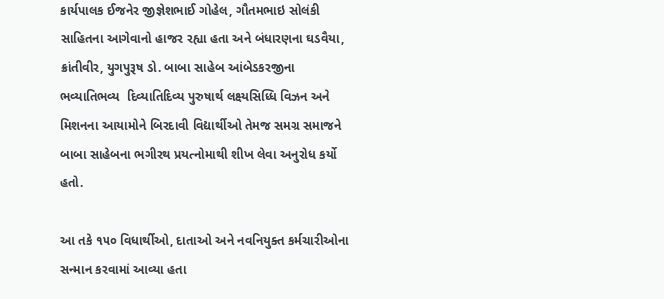કાર્યપાલક ઈજનેર જીજ્ઞેશભાઈ ગોહેલ, ગૌતમભાઇ સોલંકી સાહિતના આગેવાનો હાજર રહ્યા હતા અને બંધારણના ઘડવૈયા, ક્રાંતીવીર, યુગપુરૂષ ડો. બાબા સાહેબ આંબેડકરજીના ભવ્યાતિભવ્ય  દિવ્યાતિદિવ્ય પુરુષાર્થ લક્ષ્યસિધ્ધિ વિઝન અને મિશનના આયામોને બિરદાવી વિદ્યાર્થીઓ તેમજ સમગ્ર સમાજને બાબા સાહેબના ભગીરથ પ્રયત્નોમાથી શીખ લેવા અનુરોધ કર્યો હતો.

આ તકે ૧૫૦ વિધાર્થીઓ, દાતાઓ અને નવનિયુક્ત કર્મચારીઓના સન્માન કરવામાં આવ્યા હતા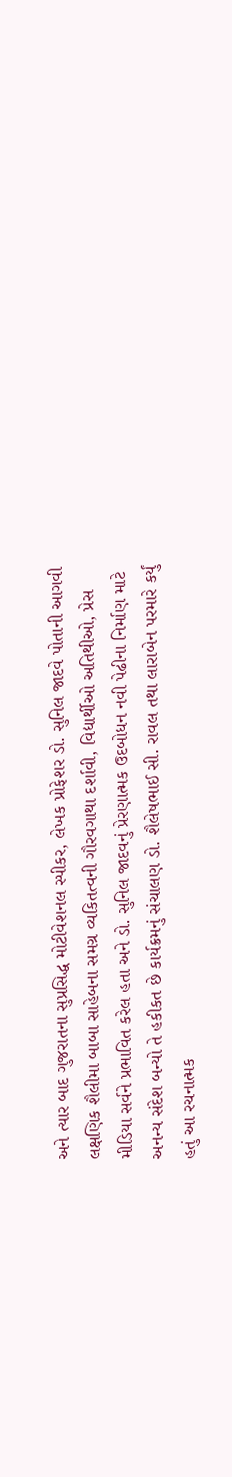અને ત્યાર બાદ ગુજરાતના સુપ્રસિદ્ધ મોટીવેશનલ સ્પીકર, લેખક પ્રોફેશર ડો. સુનિલ જાદવે પોતાની આગવી લક્ષણિક શૈલીમા બાબા સાહેબના સમગ્ર વ્યકિતત્વની ગૌરવગાથા દર્શાવી, વિદ્યાર્થીઓ અતિથીઓ, પ્રેસ મીડિયા સર્વને પ્રભાવિત કરેલ હતા અને ડો. સુનિલ જાદવનું પ્રેરણાત્મક ઉદબોધન નવી પેઢીના નિર્માણ માટે અનન્ય સંદેશ બન્યો તે હકીકત છે કાર્યક્રમનું સંચાલણ ડો. શૈલેષભાઈ સી. રાવલ તથા લારાબેન પરમારે કર્યું હતું આ રચનાત્મક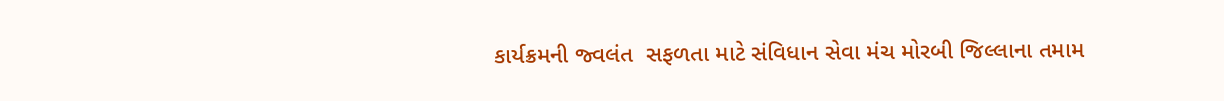કાર્યક્રમની જ્વલંત  સફળતા માટે સંવિધાન સેવા મંચ મોરબી જિલ્લાના તમામ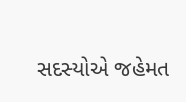સદસ્યોએ જહેમત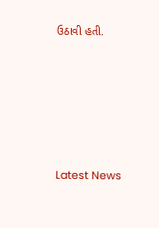ઉઠાવી હતી.






Latest News